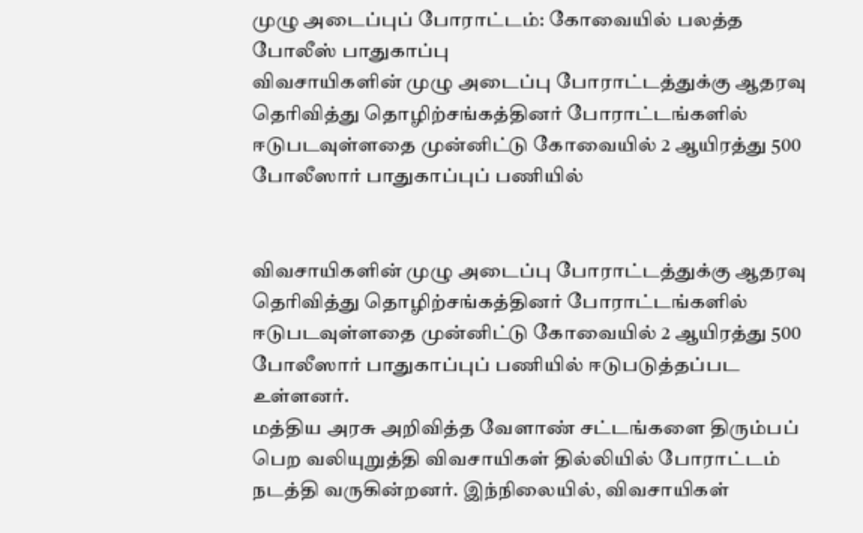முழு அடைப்புப் போராட்டம்: கோவையில் பலத்த போலீஸ் பாதுகாப்பு
விவசாயிகளின் முழு அடைப்பு போராட்டத்துக்கு ஆதரவு தெரிவித்து தொழிற்சங்கத்தினர் போராட்டங்களில் ஈடுபடவுள்ளதை முன்னிட்டு கோவையில் 2 ஆயிரத்து 500 போலீஸார் பாதுகாப்புப் பணியில்


விவசாயிகளின் முழு அடைப்பு போராட்டத்துக்கு ஆதரவு தெரிவித்து தொழிற்சங்கத்தினர் போராட்டங்களில் ஈடுபடவுள்ளதை முன்னிட்டு கோவையில் 2 ஆயிரத்து 500 போலீஸார் பாதுகாப்புப் பணியில் ஈடுபடுத்தப்பட உள்ளனர்.
மத்திய அரசு அறிவித்த வேளாண் சட்டங்களை திரும்பப் பெற வலியுறுத்தி விவசாயிகள் தில்லியில் போராட்டம் நடத்தி வருகின்றனர். இந்நிலையில், விவசாயிகள்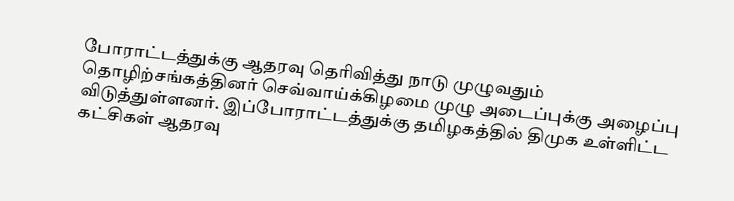போராட்டத்துக்கு ஆதரவு தெரிவித்து நாடு முழுவதும் தொழிற்சங்கத்தினர் செவ்வாய்க்கிழமை முழு அடைப்புக்கு அழைப்பு விடுத்துள்ளனர். இப்போராட்டத்துக்கு தமிழகத்தில் திமுக உள்ளிட்ட கட்சிகள் ஆதரவு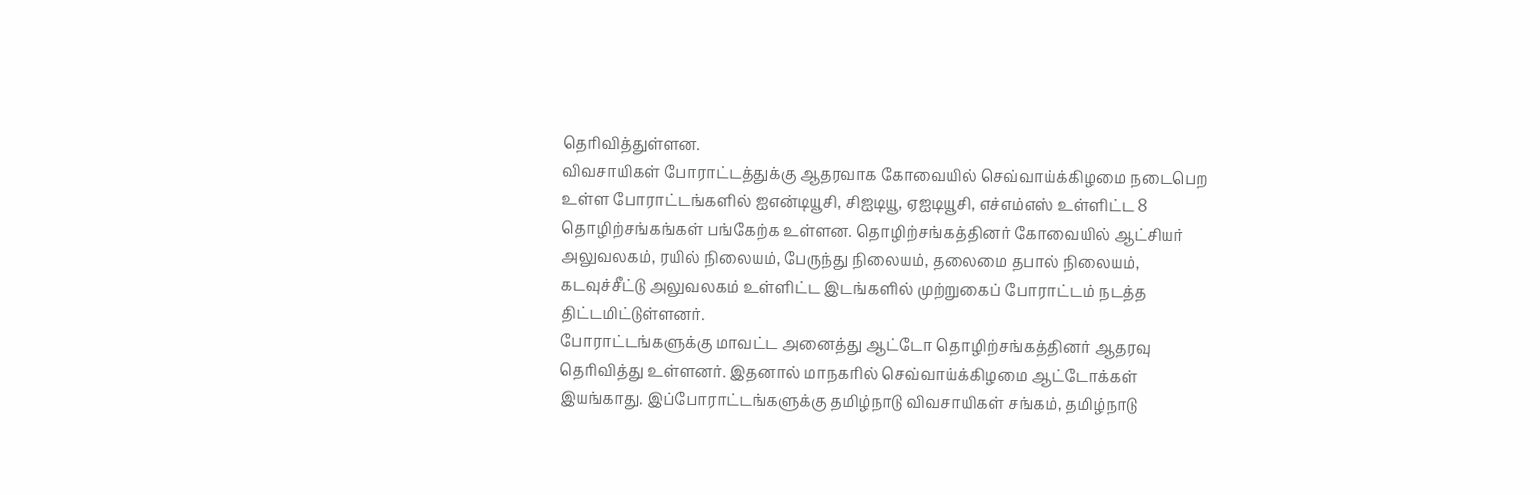தெரிவித்துள்ளன.
விவசாயிகள் போராட்டத்துக்கு ஆதரவாக கோவையில் செவ்வாய்க்கிழமை நடைபெற உள்ள போராட்டங்களில் ஐஎன்டியூசி, சிஐடியூ, ஏஐடியூசி, எச்எம்எஸ் உள்ளிட்ட 8 தொழிற்சங்கங்கள் பங்கேற்க உள்ளன. தொழிற்சங்கத்தினர் கோவையில் ஆட்சியர் அலுவலகம், ரயில் நிலையம், பேருந்து நிலையம், தலைமை தபால் நிலையம், கடவுச்சீட்டு அலுவலகம் உள்ளிட்ட இடங்களில் முற்றுகைப் போராட்டம் நடத்த திட்டமிட்டுள்ளனர்.
போராட்டங்களுக்கு மாவட்ட அனைத்து ஆட்டோ தொழிற்சங்கத்தினர் ஆதரவு தெரிவித்து உள்ளனர். இதனால் மாநகரில் செவ்வாய்க்கிழமை ஆட்டோக்கள் இயங்காது. இப்போராட்டங்களுக்கு தமிழ்நாடு விவசாயிகள் சங்கம், தமிழ்நாடு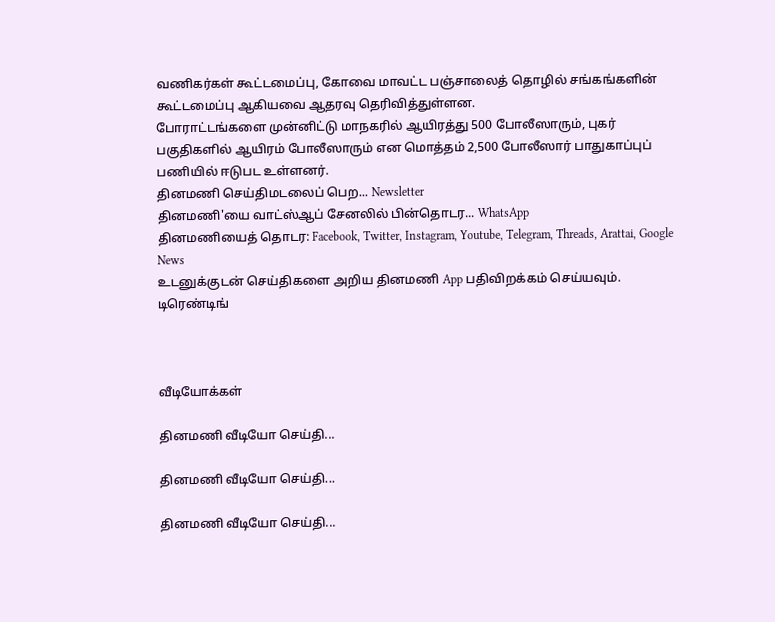வணிகர்கள் கூட்டமைப்பு, கோவை மாவட்ட பஞ்சாலைத் தொழில் சங்கங்களின் கூட்டமைப்பு ஆகியவை ஆதரவு தெரிவித்துள்ளன.
போராட்டங்களை முன்னிட்டு மாநகரில் ஆயிரத்து 500 போலீஸாரும், புகர் பகுதிகளில் ஆயிரம் போலீஸாரும் என மொத்தம் 2,500 போலீஸார் பாதுகாப்புப் பணியில் ஈடுபட உள்ளனர்.
தினமணி செய்திமடலைப் பெற... Newsletter
தினமணி'யை வாட்ஸ்ஆப் சேனலில் பின்தொடர... WhatsApp
தினமணியைத் தொடர: Facebook, Twitter, Instagram, Youtube, Telegram, Threads, Arattai, Google News
உடனுக்குடன் செய்திகளை அறிய தினமணி App பதிவிறக்கம் செய்யவும்.
டிரெண்டிங்



வீடியோக்கள்

தினமணி வீடியோ செய்தி...

தினமணி வீடியோ செய்தி...

தினமணி வீடியோ செய்தி...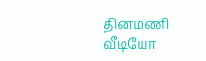தினமணி வீடியோ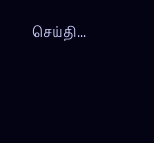செய்தி...